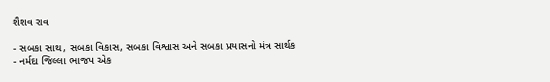શૈશવ રાવ

- સબકા સાથ, સબકા વિકાસ, સબકા વિશ્વાસ અને સબકા પ્રયાસનો મંત્ર સાર્થક
- નર્મદા જિલ્લા ભાજપ એક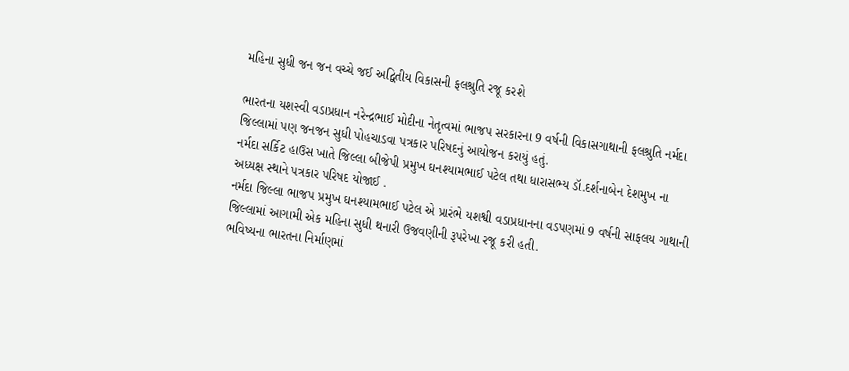મહિના સુધી જન જન વચ્ચે જઈ અદ્વિતીય વિકાસની ફલશ્રુતિ રજૂ કરશે

ભારતના યશસ્વી વડાપ્રધાન નરેન્દ્રભાઈ મોદીના નેતૃત્વમાં ભાજપ સરકારના 9 વર્ષની વિકાસગાથાની ફલશ્રુતિ નર્મદા જિલ્લામાં પણ જનજન સુધી પોહચાડવા પત્રકાર પરિષદનું આયોજન કરાયું હતું.
નર્મદા સર્કિટ હાઉસ ખાતે જિલ્લા બીજેપી પ્રમુખ ઘનશ્યામભાઈ પટેલ તથા ધારાસભ્ય ડૉ.દર્શનાબેન દેશમુખ ના અધ્યક્ષ સ્થાને પત્રકાર પરિષદ યોજાઈ .
નર્મદા જિલ્લા ભાજપ પ્રમુખ ઘનશ્યામભાઈ પટેલ એ પ્રારંભે યશશ્વી વડાપ્રધાનના વડપણમાં 9 વર્ષની સાફલય ગાથાની જિલ્લામાં આગામી એક મહિના સુધી થનારી ઉજવણીની રૂપરેખા રજૂ કરી હતી.
ભવિષ્યના ભારતના નિર્માણમાં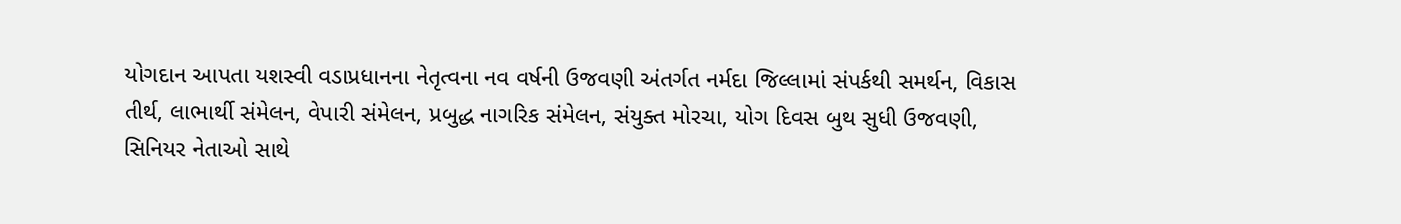યોગદાન આપતા યશસ્વી વડાપ્રધાનના નેતૃત્વના નવ વર્ષની ઉજવણી અંતર્ગત નર્મદા જિલ્લામાં સંપર્કથી સમર્થન, વિકાસ તીર્થ, લાભાર્થી સંમેલન, વેપારી સંમેલન, પ્રબુદ્ધ નાગરિક સંમેલન, સંયુક્ત મોરચા, યોગ દિવસ બુથ સુધી ઉજવણી, સિનિયર નેતાઓ સાથે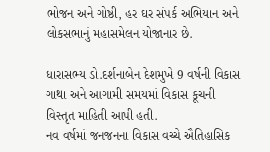ભોજન અને ગોષ્ઠી, હર ઘર સંપર્ક અભિયાન અને લોકસભાનું મહાસમેલન યોજાનાર છે.

ધારાસભ્ય ડો.દર્શનાબેન દેશમુખે 9 વર્ષની વિકાસ ગાથા અને આગામી સમયમાં વિકાસ કૂચની વિસ્તૃત માહિતી આપી હતી.
નવ વર્ષમાં જનજનના વિકાસ વચ્ચે ઐતિહાસિક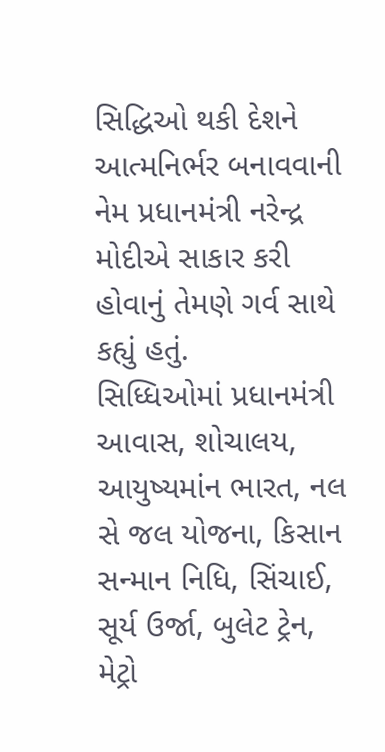સિદ્ધિઓ થકી દેશને આત્મનિર્ભર બનાવવાની નેમ પ્રધાનમંત્રી નરેન્દ્ર મોદીએ સાકાર કરી હોવાનું તેમણે ગર્વ સાથે કહ્યું હતું.
સિધ્ધિઓમાં પ્રધાનમંત્રી આવાસ, શોચાલય, આયુષ્યમાંન ભારત, નલ સે જલ યોજના, કિસાન સન્માન નિધિ, સિંચાઈ, સૂર્ય ઉર્જા, બુલેટ ટ્રેન, મેટ્રો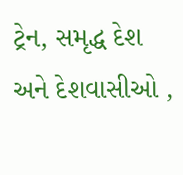ટ્રેન, સમૃદ્ધ દેશ અને દેશવાસીઓ ,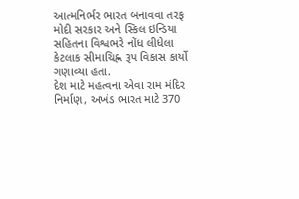આત્મનિર્ભર ભારત બનાવવા તરફ મોદી સરકાર અને સ્કિલ ઇન્ડિયા સહિતના વિશ્વભરે નોંધ લીધેલા કેટલાક સીમાચિહ્ન રૂપ વિકાસ કાર્યો ગણાવ્યા હતા.
દેશ માટે મહત્વના એવા રામ મંદિર નિર્માણ, અખંડ ભારત માટે 370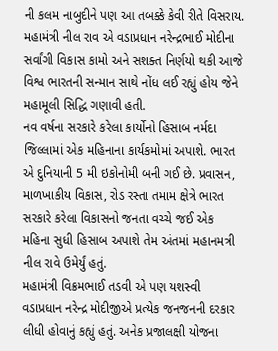ની કલમ નાબુદીને પણ આ તબક્કે કેવી રીતે વિસરાય.
મહામંત્રી નીલ રાવ એ વડાપ્રધાન નરેન્દ્રભાઈ મોદીના સર્વાંગી વિકાસ કામો અને સશક્ત નિર્ણયો થકી આજે વિશ્વ ભારતની સન્માન સાથે નોંધ લઈ રહ્યું હોય જેને મહામૂલી સિદ્ધિ ગણાવી હતી.
નવ વર્ષના સરકારે કરેલા કાર્યોનો હિસાબ નર્મદા જિલ્લામાં એક મહિનાના કાર્યકમોમાં અપાશે. ભારત એ દુનિયાની 5 મી ઇકોનોમી બની ગઈ છે. પ્રવાસન, માળખાકીય વિકાસ, રોડ રસ્તા તમામ ક્ષેત્રે ભારત સરકારે કરેલા વિકાસનો જનતા વચ્ચે જઈ એક મહિના સુધી હિસાબ અપાશે તેમ અંતમાં મહાનમત્રી નીલ રાવે ઉમેર્યું હતું.
મહામંત્રી વિક્રમભાઈ તડવી એ પણ યશસ્વી વડાપ્રધાન નરેન્દ્ર મોદીજીએ પ્રત્યેક જનજનની દરકાર લીધી હોવાનું કહ્યું હતું. અનેક પ્રજાલક્ષી યોજના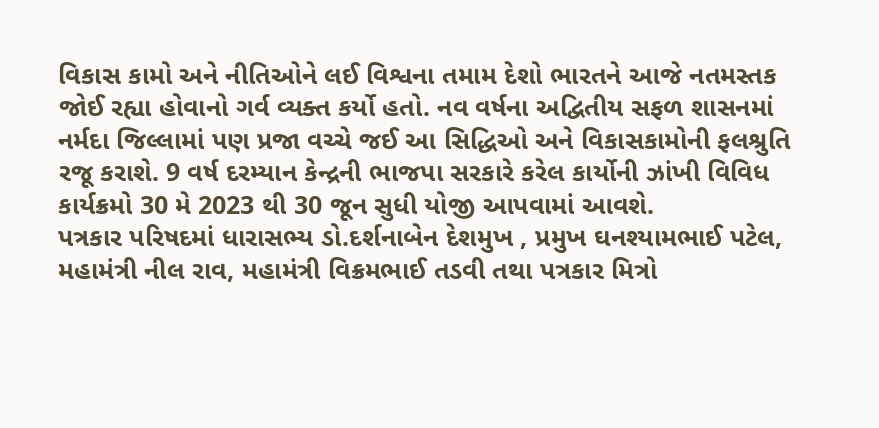વિકાસ કામો અને નીતિઓને લઈ વિશ્વના તમામ દેશો ભારતને આજે નતમસ્તક જોઈ રહ્યા હોવાનો ગર્વ વ્યક્ત કર્યો હતો. નવ વર્ષના અદ્વિતીય સફળ શાસનમાં નર્મદા જિલ્લામાં પણ પ્રજા વચ્ચે જઈ આ સિદ્ધિઓ અને વિકાસકામોની ફલશ્રુતિ રજૂ કરાશે. 9 વર્ષ દરમ્યાન કેન્દ્રની ભાજપા સરકારે કરેલ કાર્યોની ઝાંખી વિવિધ કાર્યક્રમો 30 મે 2023 થી 30 જૂન સુધી યોજી આપવામાં આવશે.
પત્રકાર પરિષદમાં ધારાસભ્ય ડો.દર્શનાબેન દેશમુખ , પ્રમુખ ઘનશ્યામભાઈ પટેલ, મહામંત્રી નીલ રાવ, મહામંત્રી વિક્રમભાઈ તડવી તથા પત્રકાર મિત્રો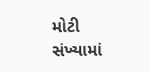મોટી સંખ્યામાં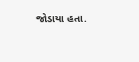જોડાયા હતા.